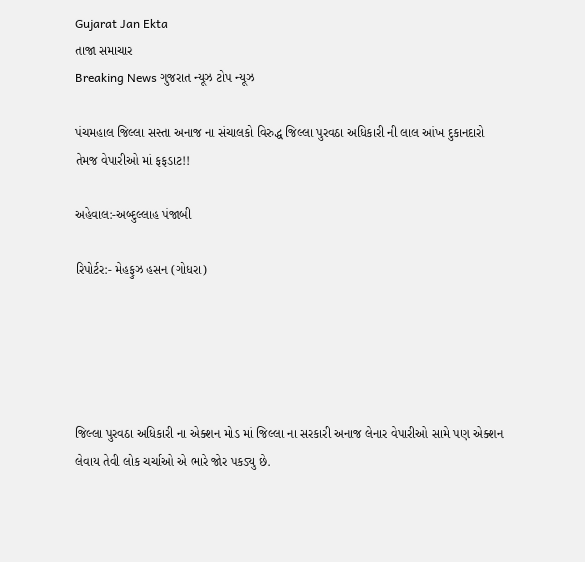Gujarat Jan Ekta
તાજા સમાચાર
Breaking News ગુજરાત ન્યૂઝ ટોપ ન્યૂઝ

પંચમહાલ જિલ્લા સસ્તા અનાજ ના સંચાલકો વિરુદ્ધ જિલ્લા પુરવઠા અધિકારી ની લાલ આંખ દુકાનદારો તેમજ વેપારીઓ માં ફફડાટ!!

અહેવાલ:-અબ્દુલ્લાહ પંજાબી

રિપોર્ટર:- મેહફુઝ હસન (ગોધરા)





જિલ્લા પુરવઠા અધિકારી ના એક્શન મોડ માં જિલ્લા ના સરકારી અનાજ લેનાર વેપારીઓ સામે પણ એક્શન લેવાય તેવી લોક ચર્ચાઓ એ ભારે જોર પકડ્યુ છે.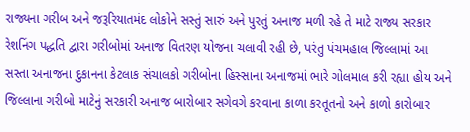રાજ્યના ગરીબ અને જરૂરિયાતમંદ લોકોને સસ્તું સારું અને પુરતું અનાજ મળી રહે તે માટે રાજ્ય સરકાર રેશનિંગ પદ્ધતિ દ્વારા ગરીબોમાં અનાજ વિતરણ યોજના ચલાવી રહી છે, પરંતુ પંચમહાલ જિલ્લામાં આ સસ્તા અનાજના દુકાનના કેટલાક સંચાલકો ગરીબોના હિસ્સાના અનાજમાં ભારે ગોલમાલ કરી રહ્યા હોય અને જિલ્લાના ગરીબો માટેનું સરકારી અનાજ બારોબાર સગેવગે કરવાના કાળા કરતૂતનો અને કાળો કારોબાર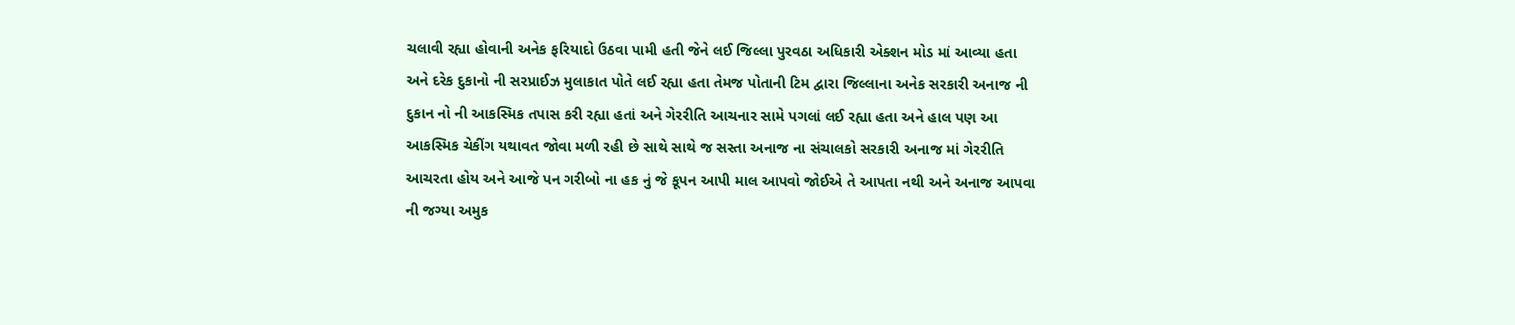ચલાવી રહ્યા હોવાની અનેક ફરિયાદો ઉઠવા પામી હતી જેને લઈ જિલ્લા પુરવઠા અધિકારી એક્શન મોડ માં આવ્યા હતા અને દરેક દુકાનો ની સરપ્રાઈઝ મુલાકાત પોતે લઈ રહ્યા હતા તેમજ પોતાની ટિમ દ્વારા જિલ્લાના અનેક સરકારી અનાજ ની દુકાન નો ની આકસ્મિક તપાસ કરી રહ્યા હતાં અને ગેરરીતિ આચનાર સામે પગલાં લઈ રહ્યા હતા અને હાલ પણ આ આકસ્મિક ચેકીંગ યથાવત જોવા મળી રહી છે સાથે સાથે જ સસ્તા અનાજ ના સંચાલકો સરકારી અનાજ માં ગેરરીતિ આચરતા હોય અને આજે પન ગરીબો ના હક નું જે કૂપન આપી માલ આપવો જોઈએ તે આપતા નથી અને અનાજ આપવા ની જગ્યા અમુક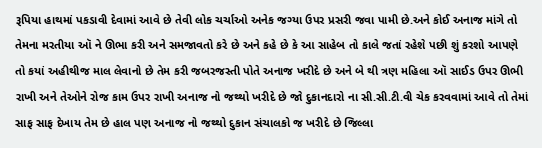રૂપિયા હાથમાં પકડાવી દેવામાં આવે છે તેવી લોક ચર્ચાઓ અનેક જગ્યા ઉપર પ્રસરી જવા પામી છે.અને કોઈ અનાજ માંગે તો તેમના મરતીયા ઑ ને ઊભા કરી અને સમજાવતો કરે છે અને કહે છે કે આ સાહેબ તો કાલે જતાં રહેશે પછી શું કરશો આપણે તો કયાં અહીથીજ માલ લેવાનો છે તેમ કરી જબરજસ્તી પોતે અનાજ ખરીદે છે અને બે થી ત્રણ મહિલા ઑ સાઈડ ઉપર ઊભી રાખી અને તેઓને રોજ કામ ઉપર રાખી અનાજ નો જથ્થો ખરીદે છે જો દુકાનદારો ના સી.સી.ટી.વી ચેક કરવવામાં આવે તો તેમાં સાફ સાફ દેખાય તેમ છે હાલ પણ અનાજ નો જથ્થો દુકાન સંચાલકો જ ખરીદે છે જિલ્લા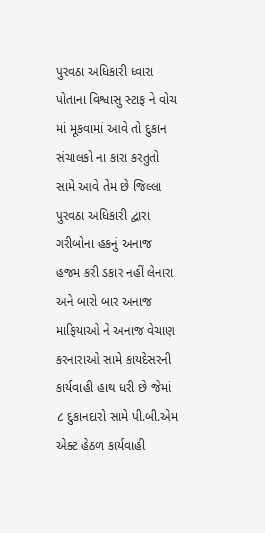પુરવઠા અધિકારી ધ્વારા પોતાના વિશ્વાસુ સ્ટાફ ને વોચ માં મૂકવામાં આવે તો દુકાન સંચાલકો ના કારા કરતુતો સામે આવે તેમ છે જિલ્લા પુરવઠા અધિકારી દ્વારા ગરીબોના હકનું અનાજ હજમ કરી ડકાર નહીં લેનારા અને બારો બાર અનાજ માફિયાઓ ને અનાજ વેચાણ કરનારાઓ સામે કાયદેસરની કાર્યવાહી હાથ ધરી છે જેમાં ૮ દુકાનદારો સામે પી.બી.એમ એક્ટ હેઠળ કાર્યવાહી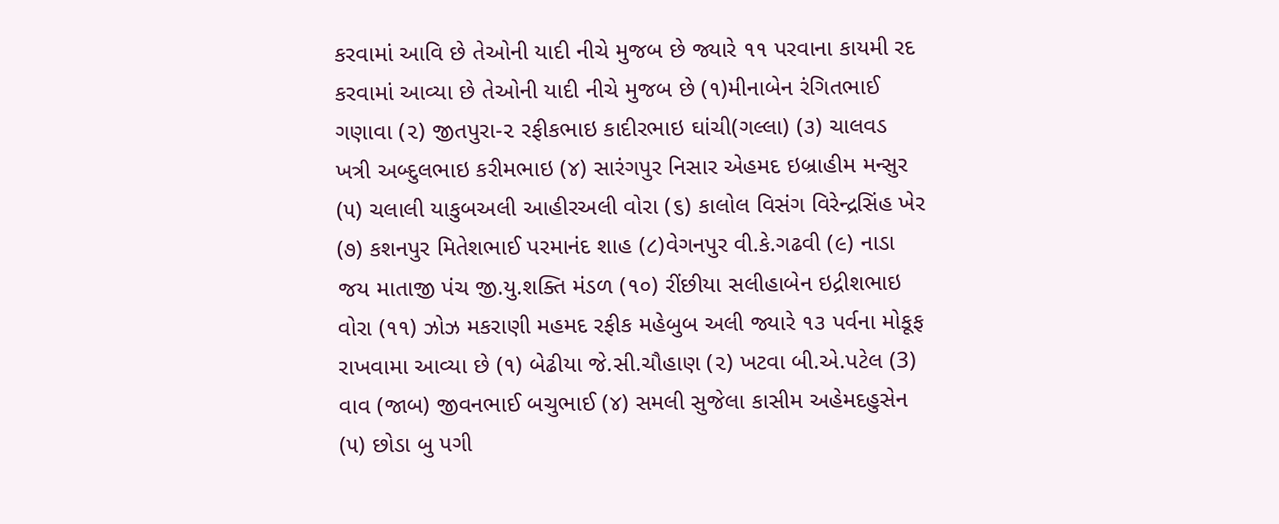કરવામાં આવિ છે તેઓની યાદી નીચે મુજબ છે જ્યારે ૧૧ પરવાના કાયમી રદ કરવામાં આવ્યા છે તેઓની યાદી નીચે મુજબ છે (૧)મીનાબેન રંગિતભાઈ ગણાવા (૨) જીતપુરા-૨ રફીકભાઇ કાદીરભાઇ ઘાંચી(ગલ્લા) (૩) ચાલવડ ખત્રી અબ્દુલભાઇ કરીમભાઇ (૪) સારંગપુર નિસાર એહમદ ઇબ્રાહીમ મન્સુર (૫) ચલાલી યાકુબઅલી આહીરઅલી વોરા (૬) કાલોલ વિસંગ વિરેન્દ્રસિંહ ખેર (૭) કશનપુર મિતેશભાઈ પરમાનંદ શાહ (૮)વેગનપુર વી.કે.ગઢવી (૯) નાડા જય માતાજી પંચ જી.યુ.શક્તિ મંડળ (૧૦) રીંછીયા સલીહાબેન ઇદ્રીશભાઇ વોરા (૧૧) ઝોઝ મકરાણી મહમદ રફીક મહેબુબ અલી જ્યારે ૧૩ પર્વના મોકૂફ રાખવામા આવ્યા છે (૧) બેઢીયા જે.સી.ચૌહાણ (૨) ખટવા બી.એ.પટેલ (3) વાવ (જાબ) જીવનભાઈ બચુભાઈ (૪) સમલી સુજેલા કાસીમ અહેમદહુસેન (૫) છોડા બુ પગી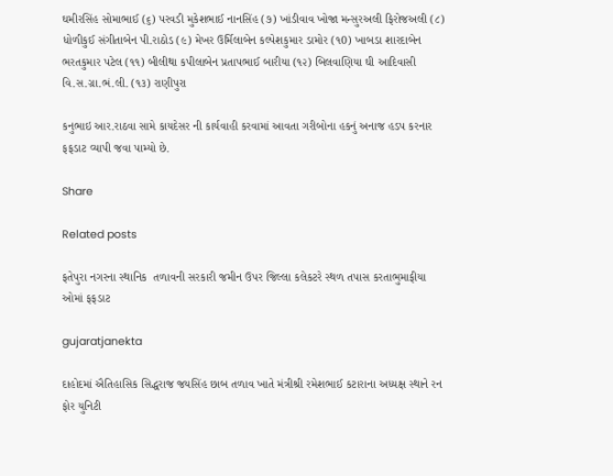ઘમીરસિંહ સોમાભાઈ (૬) પરવડી મુકેશભાઈ નાનસિંહ (૭) ખાંડીવાવ ખોજા મન્સુરઅલી ફિરોજઅલી (૮) ધોળીકુઈ સંગીતાબેન પી.રાઠોડ (૯) મેખર ઉર્મિલાબેન કલ્પેશકુમાર ડામોર (૧0) ખાબડા શારદાબેન ભરતકુમાર પટેલ (૧૧) બીલીથા કપીલાબેન પ્રતાપભાઈ બારીયા (૧૨) બિલવાણિયા ઘી આદિવાસી વિ.સ.ગ્રા.ભં.લી. (૧૩) રાણીપુરા

કનુભાઇ આર.રાઠવા સામે કાયદેસર ની કાર્યવાહી કરવામાં આવતા ગરીબોના હકનું અનાજ હડપ કરનાર ફફડાટ વ્યાપી જવા પામ્યો છે.

Share

Related posts

ફતેપુરા નગરના સ્થાનિક  તળાવની સરકારી જમીન ઉપર જિલ્લા કલેકટરે સ્થળ તપાસ કરતાભુમાફીયા ઓમાં ફફડાટ

gujaratjanekta

દાહોદમાં ઐતિહાસિક સિદ્ધરાજ જયસિંહ છાબ તળાવ ખાતે મંત્રીશ્રી રમેશભાઈ કટારાના અધ્યક્ષ સ્થાને રન ફોર યુનિટી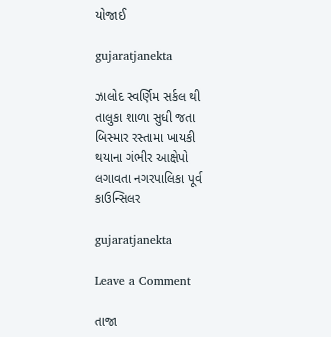યોજાઈ

gujaratjanekta

ઝાલોદ સ્વર્ણિમ સર્કલ થી તાલુકા શાળા સુધી જતા બિસ્માર રસ્તામા ખાયકી થયાના ગંભીર આક્ષેપો લગાવતા નગરપાલિકા પૂર્વ કાઉન્સિલર

gujaratjanekta

Leave a Comment

તાજા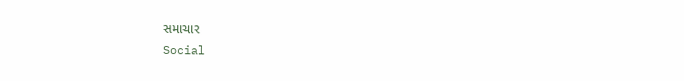સમાચાર
Social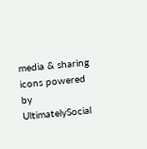media & sharing icons powered by UltimatelySocial